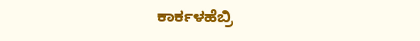ಕಾರ್ಕಳಹೆಬ್ರಿ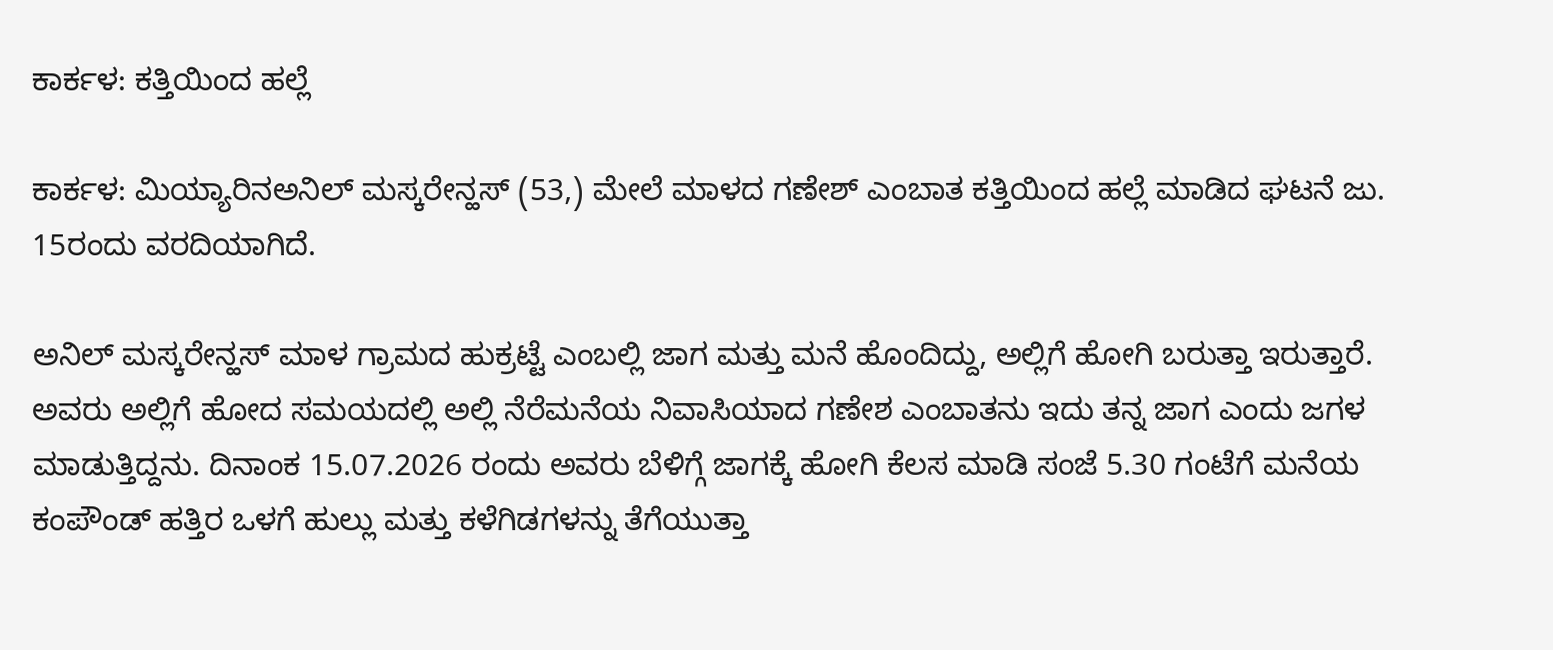ಕಾರ್ಕಳ: ಕತ್ತಿಯಿಂದ ಹಲ್ಲೆ

ಕಾರ್ಕಳ: ಮಿಯ್ಯಾರಿನಅನಿಲ್ ಮಸ್ಕರೇನ್ಹಸ್ (53,) ಮೇಲೆ ಮಾಳದ ಗಣೇಶ್ ಎಂಬಾತ ಕತ್ತಿಯಿಂದ ಹಲ್ಲೆ ಮಾಡಿದ ಘಟನೆ ಜು. 15ರಂದು ವರದಿಯಾಗಿದೆ.

ಅನಿಲ್ ಮಸ್ಕರೇನ್ಹಸ್ ಮಾಳ ಗ್ರಾಮದ ಹುಕ್ರಟ್ಟೆ ಎಂಬಲ್ಲಿ ಜಾಗ ಮತ್ತು ಮನೆ ಹೊಂದಿದ್ದು, ಅಲ್ಲಿಗೆ ಹೋಗಿ ಬರುತ್ತಾ ಇರುತ್ತಾರೆ. ಅವರು ಅಲ್ಲಿಗೆ ಹೋದ ಸಮಯದಲ್ಲಿ ಅಲ್ಲಿ ನೆರೆಮನೆಯ ನಿವಾಸಿಯಾದ ಗಣೇಶ ಎಂಬಾತನು ಇದು ತನ್ನ ಜಾಗ ಎಂದು ಜಗಳ ಮಾಡುತ್ತಿದ್ದನು. ದಿನಾಂಕ 15.07.2026 ರಂದು ಅವರು ಬೆಳಿಗ್ಗೆ ಜಾಗಕ್ಕೆ ಹೋಗಿ ಕೆಲಸ ಮಾಡಿ ಸಂಜೆ 5.30 ಗಂಟೆಗೆ ಮನೆಯ ಕಂಪೌಂಡ್ ಹತ್ತಿರ ಒಳಗೆ ಹುಲ್ಲು ಮತ್ತು ಕಳೆಗಿಡಗಳನ್ನು ತೆಗೆಯುತ್ತಾ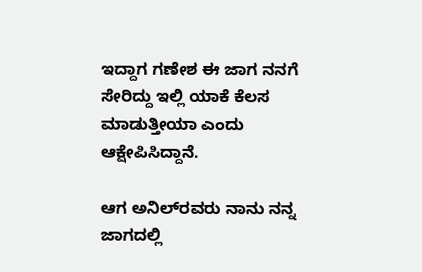ಇದ್ದಾಗ ಗಣೇಶ ಈ ಜಾಗ ನನಗೆ ಸೇರಿದ್ದು ಇಲ್ಲಿ ಯಾಕೆ ಕೆಲಸ ಮಾಡುತ್ತೀಯಾ ಎಂದು ಆಕ್ಷೇಪಿಸಿದ್ದಾನೆ.

ಆಗ ಅನಿಲ್‌ರವರು ನಾನು ನನ್ನ ಜಾಗದಲ್ಲಿ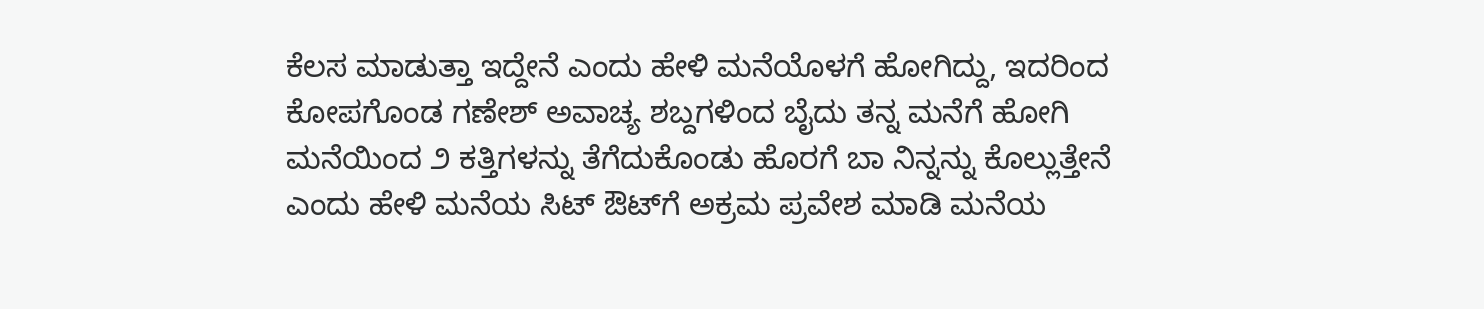ಕೆಲಸ ಮಾಡುತ್ತಾ ಇದ್ದೇನೆ ಎಂದು ಹೇಳಿ ಮನೆಯೊಳಗೆ ಹೋಗಿದ್ದು, ಇದರಿಂದ ಕೋಪಗೊಂಡ ಗಣೇಶ್ ಅವಾಚ್ಯ ಶಬ್ದಗಳಿಂದ ಬೈದು ತನ್ನ ಮನೆಗೆ ಹೋಗಿ ಮನೆಯಿಂದ ೨ ಕತ್ತಿಗಳನ್ನು ತೆಗೆದುಕೊಂಡು ಹೊರಗೆ ಬಾ ನಿನ್ನನ್ನು ಕೊಲ್ಲುತ್ತೇನೆ ಎಂದು ಹೇಳಿ ಮನೆಯ ಸಿಟ್ ಔಟ್‌ಗೆ ಅಕ್ರಮ ಪ್ರವೇಶ ಮಾಡಿ ಮನೆಯ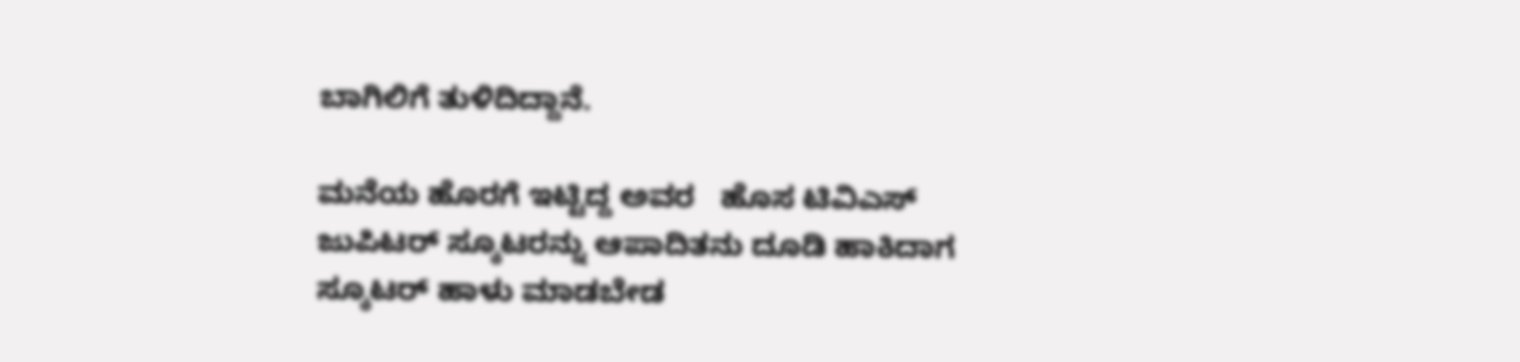ಬಾಗಿಲಿಗೆ ತುಳಿದಿದ್ದಾನೆ.

ಮನೆಯ ಹೊರಗೆ ಇಟ್ಟಿದ್ದ ಅವರ   ಹೊಸ ಟಿವಿಎಸ್ ಜುಪಿಟರ್ ಸ್ಕೂಟರನ್ನು ಆಪಾದಿತನು ದೂಡಿ ಹಾಕಿದಾಗ ಸ್ಕೂಟರ್ ಹಾಳು ಮಾಡಬೇಡ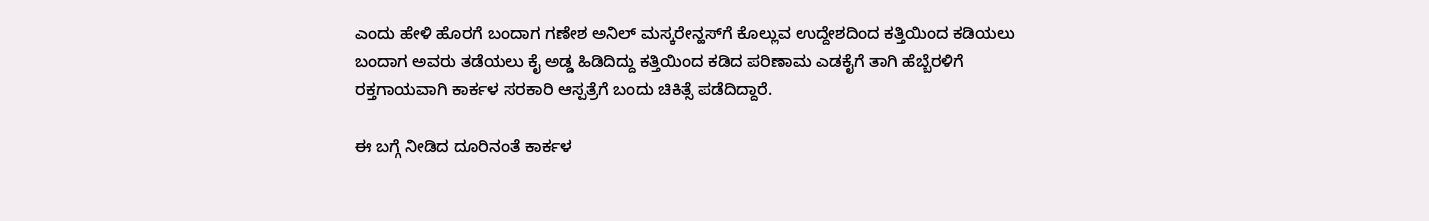ಎಂದು ಹೇಳಿ ಹೊರಗೆ ಬಂದಾಗ ಗಣೇಶ ಅನಿಲ್ ಮಸ್ಕರೇನ್ಹಸ್‌ಗೆ ಕೊಲ್ಲುವ ಉದ್ದೇಶದಿಂದ ಕತ್ತಿಯಿಂದ ಕಡಿಯಲು ಬಂದಾಗ ಅವರು ತಡೆಯಲು ಕೈ ಅಡ್ಡ ಹಿಡಿದಿದ್ದು ಕತ್ತಿಯಿಂದ ಕಡಿದ ಪರಿಣಾಮ ಎಡಕೈಗೆ ತಾಗಿ ಹೆಬ್ಬೆರಳಿಗೆ ರಕ್ತಗಾಯವಾಗಿ ಕಾರ್ಕಳ ಸರಕಾರಿ ಆಸ್ಪತ್ರೆಗೆ ಬಂದು ಚಿಕಿತ್ಸೆ ಪಡೆದಿದ್ದಾರೆ.

ಈ ಬಗ್ಗೆ ನೀಡಿದ ದೂರಿನಂತೆ ಕಾರ್ಕಳ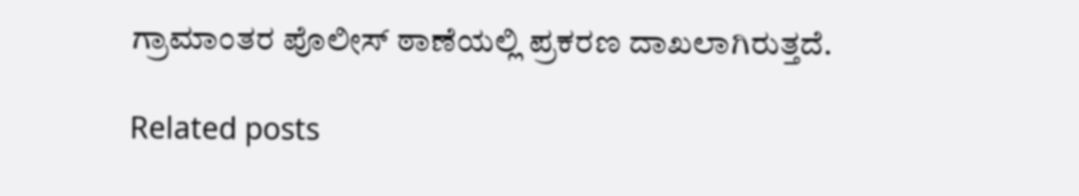ಗ್ರಾಮಾಂತರ ಪೊಲೀಸ್ ಠಾಣೆಯಲ್ಲಿ ಪ್ರಕರಣ ದಾಖಲಾಗಿರುತ್ತದೆ.

Related posts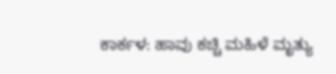ಕಾರ್ಕಳ: ಹಾವು ಕಚ್ಚಿ ಮಹಿಳೆ ಮೃತ್ಯು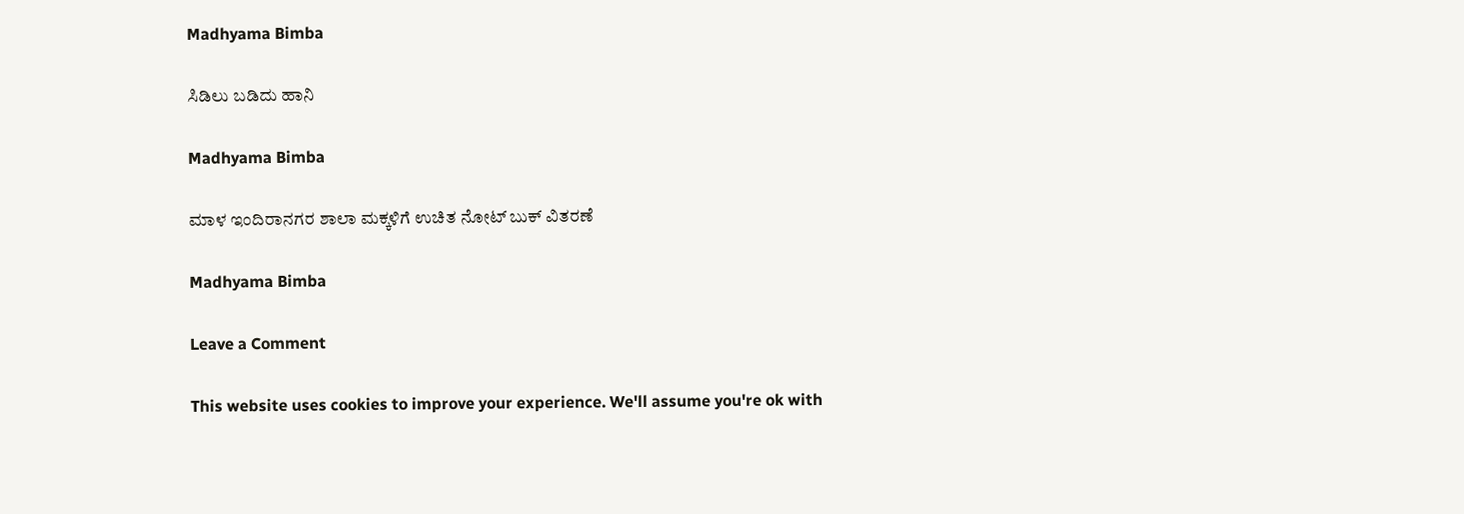Madhyama Bimba

ಸಿಡಿಲು ಬಡಿದು ಹಾನಿ

Madhyama Bimba

ಮಾಳ ಇಂದಿರಾನಗರ ಶಾಲಾ ಮಕ್ಕಳಿಗೆ ಉಚಿತ ನೋಟ್ ಬುಕ್ ವಿತರಣೆ

Madhyama Bimba

Leave a Comment

This website uses cookies to improve your experience. We'll assume you're ok with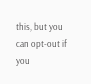this, but you can opt-out if you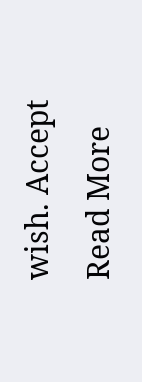wish. Accept Read More